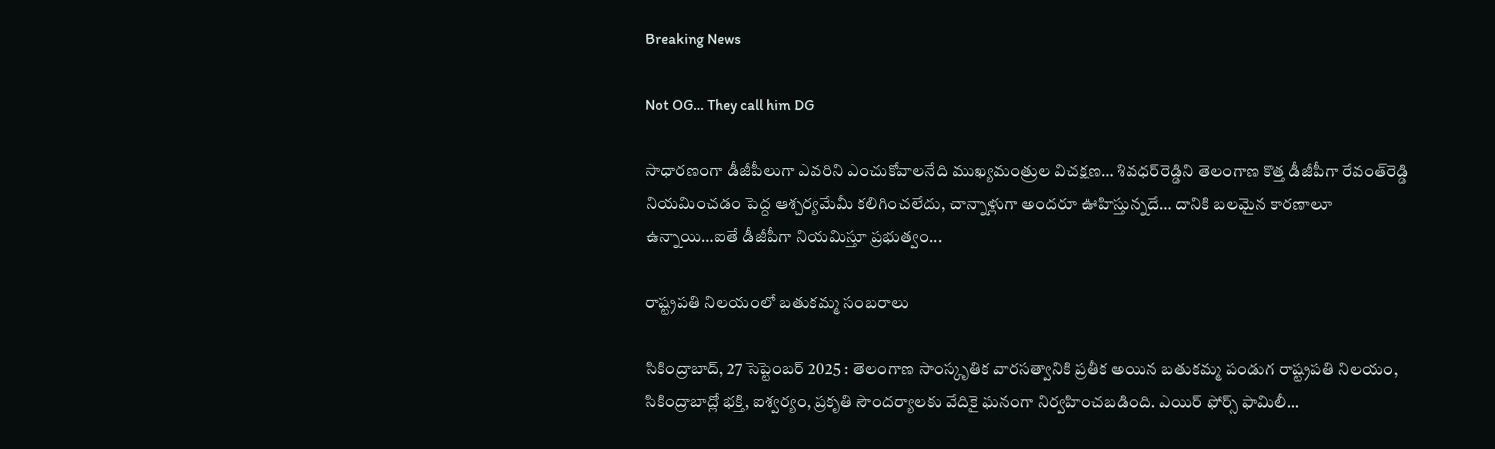Breaking News

Not OG… They call him DG

సాధారణంగా డీజీపీలుగా ఎవరిని ఎంచుకోవాలనేది ముఖ్యమంత్రుల విచక్షణ… శివధర్‌రెడ్డిని తెలంగాణ కొత్త డీజీపీగా రేవంత్‌రెడ్డి నియమించడం పెద్ద ఆశ్చర్యమేమీ కలిగించలేదు, చాన్నాళ్లుగా అందరూ ఊహిస్తున్నదే… దానికి బలమైన కారణాలూ ఉన్నాయి…ఐతే డీజీపీగా నియమిస్తూ ప్రభుత్వం...

రాష్ట్రపతి నిలయంలో బతుకమ్మ సంబరాలు

సికింద్రాబాద్, 27 సెప్టెంబర్ 2025 : తెలంగాణ సాంస్కృతిక వారసత్వానికి ప్రతీక అయిన బతుకమ్మ పండుగ రాష్ట్రపతి నిలయం, సికింద్రాబాద్లో భక్తి, ఐశ్వర్యం, ప్రకృతి సౌందర్యాలకు వేదికై ఘనంగా నిర్వహించబడింది. ఎయిర్ ఫోర్స్ ఫామిలీ...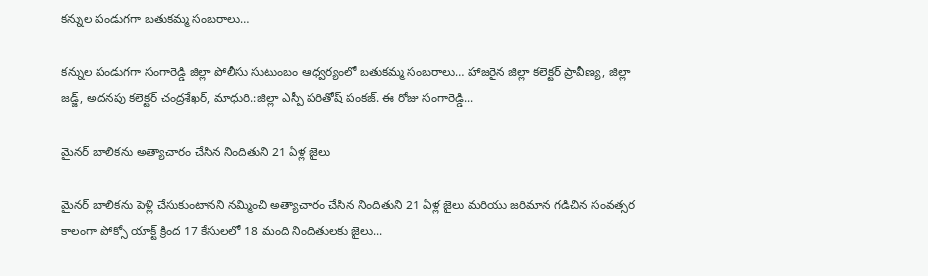కన్నుల పండుగగా బతుకమ్మ సంబరాలు…

కన్నుల పండుగగా సంగారెడ్డి జిల్లా పోలీసు సుటుంబం ఆధ్వర్యంలో బతుకమ్మ సంబరాలు… హాజరైన జిల్లా కలెక్టర్ ప్రావీణ్య, జిల్లా జడ్జ్, అదనపు కలెక్టర్ చంద్రశేఖర్, మాధురి.:జిల్లా ఎస్పీ పరితోష్ పంకజ్. ఈ రోజు సంగారెడ్డి...

మైనర్ బాలికను అత్యాచారం చేసిన నిందితుని 21 ఏళ్ల జైలు

మైనర్ బాలికను పెళ్లి చేసుకుంటానని నమ్మించి అత్యాచారం చేసిన నిందితుని 21 ఏళ్ల జైలు మరియు జరిమాన గడిచిన సంవత్సర కాలంగా పోక్సో యాక్ట్ క్రింద 17 కేసులలో 18 మంది నిందితులకు జైలు...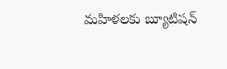మహిళలకు బ్యూటిషన్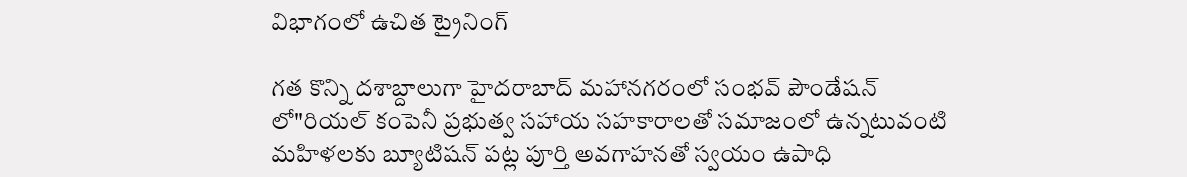విభాగంలో ఉచిత ట్రైనింగ్

గత కొన్ని దశాబ్దాలుగా హైదరాబాద్ మహానగరంలో సంభవ్ పౌండేషన్ లో"రియల్ కంపెనీ ప్రభుత్వ సహాయ సహకారాలతో సమాజంలో ఉన్నటువంటి మహిళలకు బ్యూటిషన్ పట్ల పూర్తి అవగాహనతో స్వయం ఉపాధి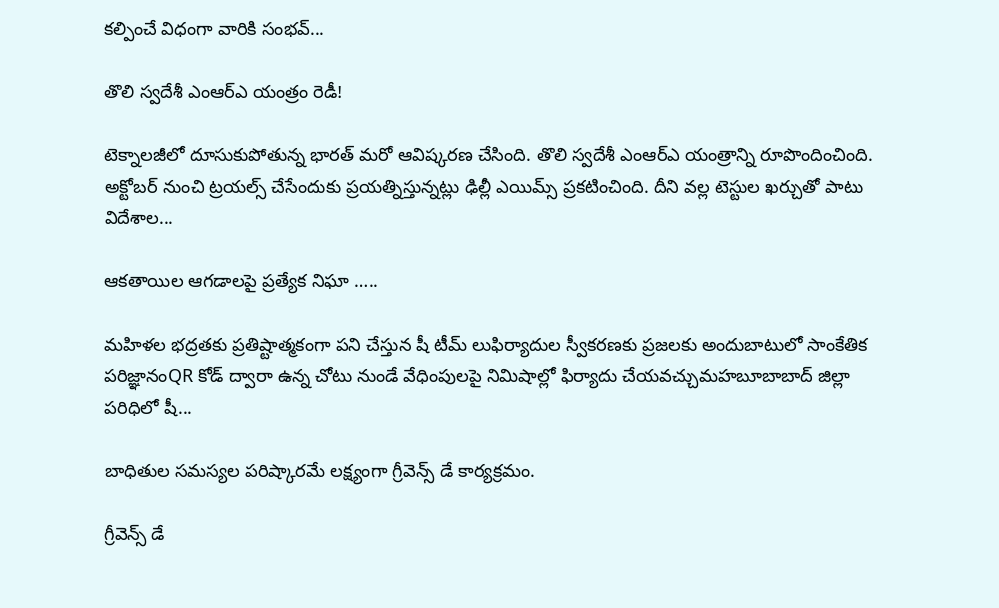కల్పించే విధంగా వారికి సంభవ్...

తొలి స్వదేశీ ఎంఆర్ఎ యంత్రం రెడీ!

టెక్నాలజీలో దూసుకుపోతున్న భారత్ మరో ఆవిష్కరణ చేసింది. తొలి స్వదేశీ ఎంఆర్ఎ యంత్రాన్ని రూపొందించింది. అక్టోబర్ నుంచి ట్రయల్స్ చేసేందుకు ప్రయత్నిస్తున్నట్లు ఢిల్లీ ఎయిమ్స్ ప్రకటించింది. దీని వల్ల టెస్టుల ఖర్చుతో పాటు విదేశాల...

ఆకతాయిల ఆగడాలపై ప్రత్యేక నిఘా …..

మహిళల భద్రతకు ప్రతిష్టాత్మకంగా పని చేస్తున షీ టీమ్ లుఫిర్యాదుల స్వీకరణకు ప్రజలకు అందుబాటులో సాంకేతిక పరిజ్ఞానంQR కోడ్ ద్వారా ఉన్న చోటు నుండే వేధింపులపై నిమిషాల్లో ఫిర్యాదు చేయవచ్చుమహబూబాబాద్ జిల్లా పరిధిలో షీ...

బాధితుల సమస్యల పరిష్కారమే లక్ష్యంగా గ్రీవెన్స్ డే కార్యక్రమం.

గ్రీవెన్స్ డే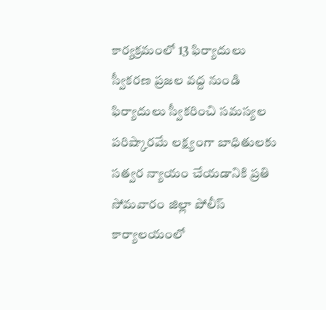కార్యక్రమంలో 13 ఫిర్యాదులు స్వీకరణ ప్రజల వద్ద నుండి ఫిర్యాదులు స్వీకరించి సమస్యల పరిష్కారమే లక్ష్యంగా బాధితులకు సత్వర న్యాయం చేయడానికి ప్రతి సోమవారం జిల్లా పోలీస్ కార్యాలయంలో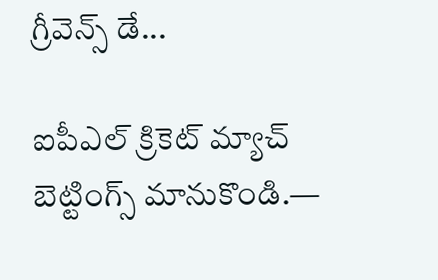గ్రీవెన్స్ డే...

ఐపీఎల్ క్రికెట్ మ్యాచ్ బెట్టింగ్స్ మానుకొండి.—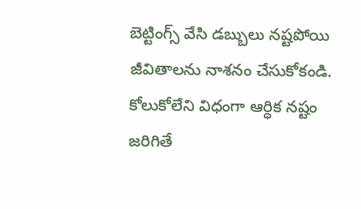బెట్టింగ్స్ వేసి డబ్బులు నష్టపోయి జీవితాలను నాశనం చేసుకోకండి. కోలుకోలేని విధంగా ఆర్ధిక నష్టం జరిగితే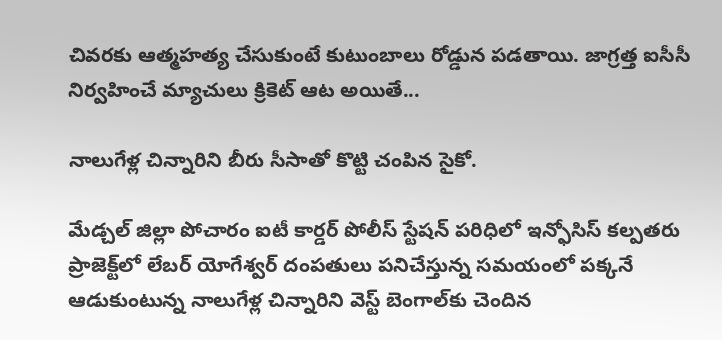చివరకు ఆత్మహత్య చేసుకుంటే కుటుంబాలు రోడ్డున పడతాయి. జాగ్రత్త ఐసీసీ నిర్వహించే మ్యాచులు క్రికెట్ ఆట అయితే...

నాలుగేళ్ల చిన్నారిని బీరు సీసాతో కొట్టి చంపిన సైకో.

మేడ్చల్ జిల్లా పోచారం ఐటీ కార్డర్ పోలీస్ స్టేషన్ పరిధిలో ఇన్ఫోసిస్ కల్పతరు ప్రాజెక్ట్‌లో లేబర్‌ యోగేశ్వర్ దంపతులు పనిచేస్తున్న సమయంలో పక్కనే ఆడుకుంటున్న నాలుగేళ్ల చిన్నారిని వెస్ట్ బెంగాల్‌కు చెందిన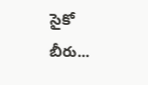సైకో బీరు...